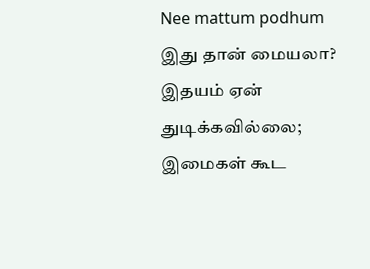Nee mattum podhum
இது தான் மையலா? இதயம் ஏன் துடிக்கவில்லை; இமைகள் கூட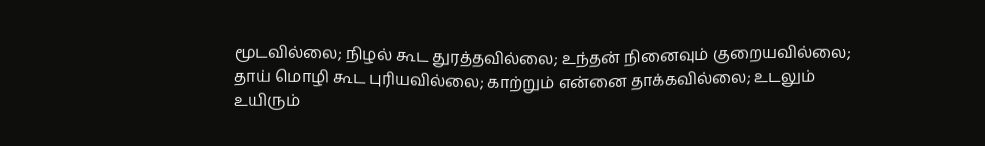மூடவில்லை; நிழல் கூட துரத்தவில்லை; உந்தன் நினைவும் குறையவில்லை; தாய் மொழி கூட புரியவில்லை; காற்றும் என்னை தாக்கவில்லை; உடலும் உயிரும்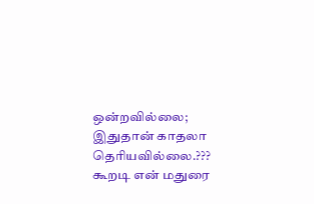ஒன்றவில்லை; இதுதான் காதலா தெரியவில்லை.??? கூறடி என் மதுரை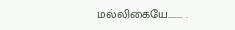மல்லிகையே........ .